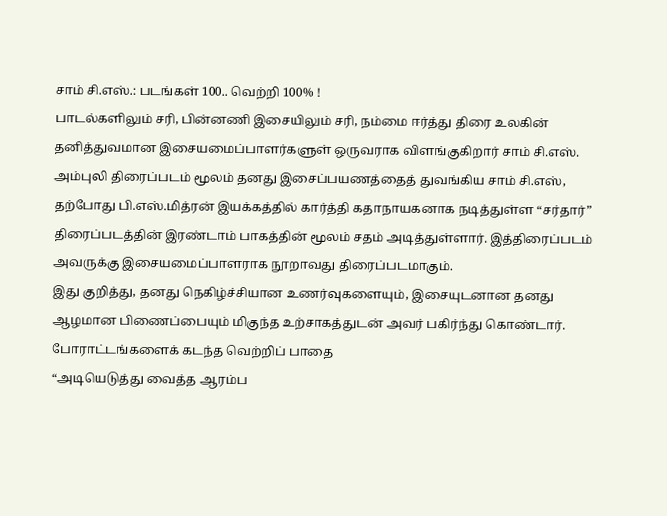சாம் சி.எஸ்.: படங்கள் 100.. வெற்றி 100% !
பாடல்களிலும் சரி, பின்னணி இசையிலும் சரி, நம்மை ஈர்த்து திரை உலகின் தனித்துவமான இசையமைப்பாளர்களுள் ஒருவராக விளங்குகிறார் சாம் சி.எஸ்.
அம்புலி திரைப்படம் மூலம் தனது இசைப்பயணத்தைத் துவங்கிய சாம் சி.எஸ், தற்போது பி.எஸ்.மித்ரன் இயக்கத்தில் கார்த்தி கதாநாயகனாக நடித்துள்ள “சர்தார்” திரைப்படத்தின் இரண்டாம் பாகத்தின் மூலம் சதம் அடித்துள்ளார். இத்திரைப்படம் அவருக்கு இசையமைப்பாளராக நூறாவது திரைப்படமாகும்.
இது குறித்து, தனது நெகிழ்ச்சியான உணர்வுகளையும், இசையுடனான தனது ஆழமான பிணைப்பையும் மிகுந்த உற்சாகத்துடன் அவர் பகிர்ந்து கொண்டார்.
போராட்டங்களைக் கடந்த வெற்றிப் பாதை
“அடியெடுத்து வைத்த ஆரம்ப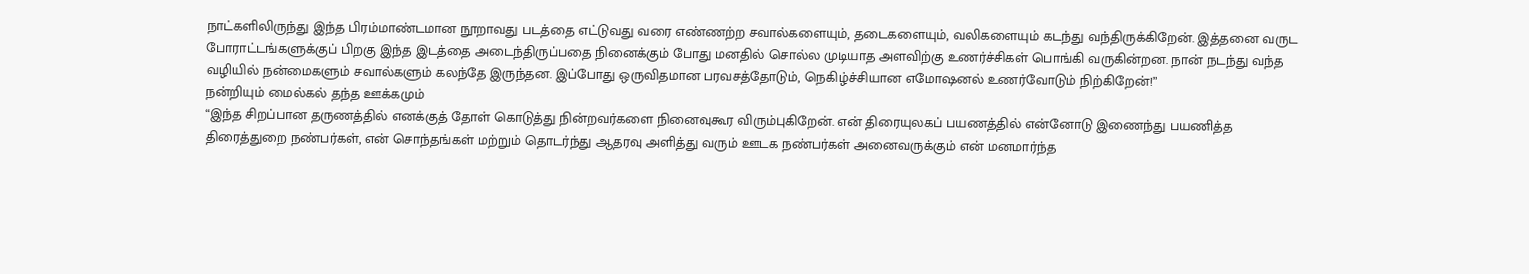நாட்களிலிருந்து இந்த பிரம்மாண்டமான நூறாவது படத்தை எட்டுவது வரை எண்ணற்ற சவால்களையும், தடைகளையும், வலிகளையும் கடந்து வந்திருக்கிறேன். இத்தனை வருட போராட்டங்களுக்குப் பிறகு இந்த இடத்தை அடைந்திருப்பதை நினைக்கும் போது மனதில் சொல்ல முடியாத அளவிற்கு உணர்ச்சிகள் பொங்கி வருகின்றன. நான் நடந்து வந்த வழியில் நன்மைகளும் சவால்களும் கலந்தே இருந்தன. இப்போது ஒருவிதமான பரவசத்தோடும், நெகிழ்ச்சியான எமோஷனல் உணர்வோடும் நிற்கிறேன்!”
நன்றியும் மைல்கல் தந்த ஊக்கமும்
“இந்த சிறப்பான தருணத்தில் எனக்குத் தோள் கொடுத்து நின்றவர்களை நினைவுகூர விரும்புகிறேன். என் திரையுலகப் பயணத்தில் என்னோடு இணைந்து பயணித்த திரைத்துறை நண்பர்கள், என் சொந்தங்கள் மற்றும் தொடர்ந்து ஆதரவு அளித்து வரும் ஊடக நண்பர்கள் அனைவருக்கும் என் மனமார்ந்த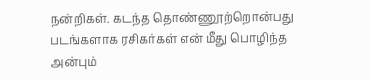நன்றிகள். கடந்த தொண்ணூற்றொன்பது படங்களாக ரசிகர்கள் என் மீது பொழிந்த அன்பும்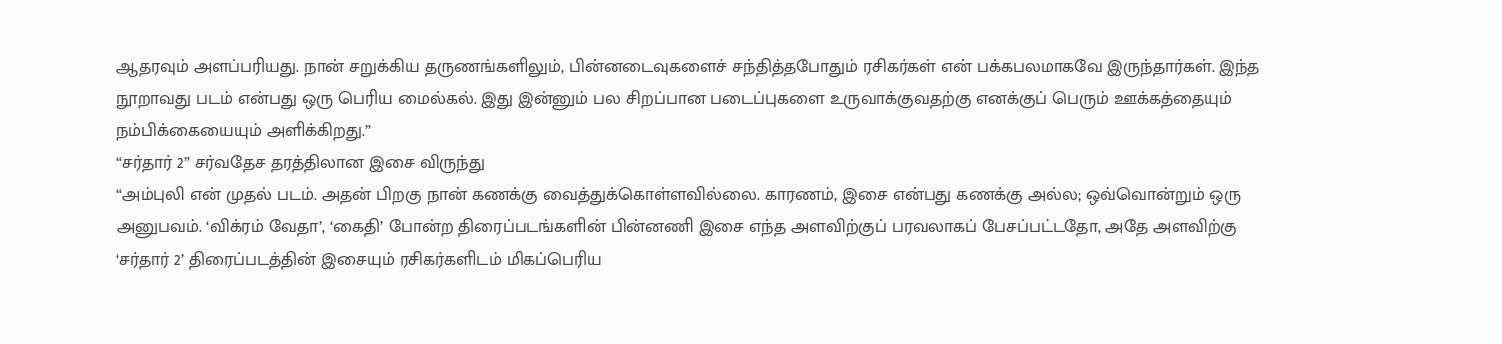ஆதரவும் அளப்பரியது. நான் சறுக்கிய தருணங்களிலும், பின்னடைவுகளைச் சந்தித்தபோதும் ரசிகர்கள் என் பக்கபலமாகவே இருந்தார்கள். இந்த நூறாவது படம் என்பது ஒரு பெரிய மைல்கல். இது இன்னும் பல சிறப்பான படைப்புகளை உருவாக்குவதற்கு எனக்குப் பெரும் ஊக்கத்தையும் நம்பிக்கையையும் அளிக்கிறது.”
“சர்தார் 2” சர்வதேச தரத்திலான இசை விருந்து
“அம்புலி என் முதல் படம். அதன் பிறகு நான் கணக்கு வைத்துக்கொள்ளவில்லை. காரணம், இசை என்பது கணக்கு அல்ல; ஒவ்வொன்றும் ஒரு அனுபவம். ‘விக்ரம் வேதா’, ‘கைதி’ போன்ற திரைப்படங்களின் பின்னணி இசை எந்த அளவிற்குப் பரவலாகப் பேசப்பட்டதோ, அதே அளவிற்கு ‘சர்தார் 2’ திரைப்படத்தின் இசையும் ரசிகர்களிடம் மிகப்பெரிய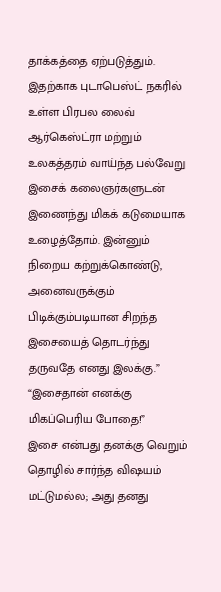தாக்கத்தை ஏற்படுத்தும். இதற்காக புடாபெஸ்ட் நகரில் உள்ள பிரபல லைவ் ஆர்கெஸ்ட்ரா மற்றும் உலகத்தரம் வாய்ந்த பல்வேறு இசைக் கலைஞர்களுடன் இணைந்து மிகக் கடுமையாக உழைத்தோம். இன்னும் நிறைய கற்றுக்கொண்டு, அனைவருக்கும் பிடிக்கும்படியான சிறந்த இசையைத் தொடர்ந்து தருவதே எனது இலக்கு.”
“இசைதான் எனக்கு மிகப்பெரிய போதை!”
இசை என்பது தனக்கு வெறும் தொழில் சார்ந்த விஷயம் மட்டுமல்ல; அது தனது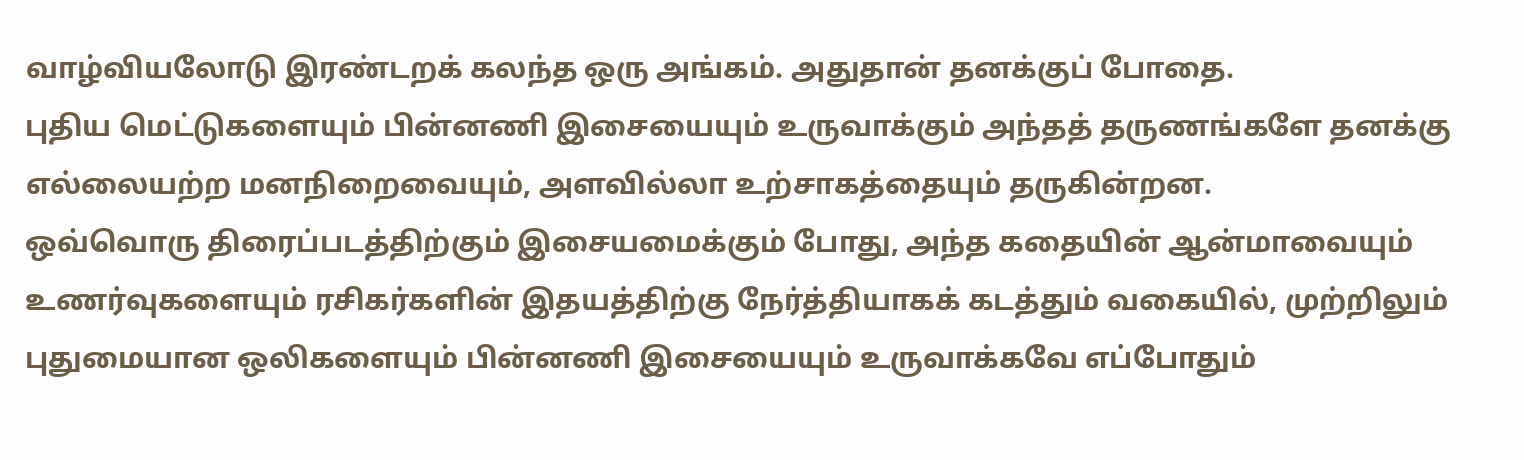வாழ்வியலோடு இரண்டறக் கலந்த ஒரு அங்கம். அதுதான் தனக்குப் போதை.
புதிய மெட்டுகளையும் பின்னணி இசையையும் உருவாக்கும் அந்தத் தருணங்களே தனக்கு எல்லையற்ற மனநிறைவையும், அளவில்லா உற்சாகத்தையும் தருகின்றன.
ஒவ்வொரு திரைப்படத்திற்கும் இசையமைக்கும் போது, அந்த கதையின் ஆன்மாவையும் உணர்வுகளையும் ரசிகர்களின் இதயத்திற்கு நேர்த்தியாகக் கடத்தும் வகையில், முற்றிலும் புதுமையான ஒலிகளையும் பின்னணி இசையையும் உருவாக்கவே எப்போதும்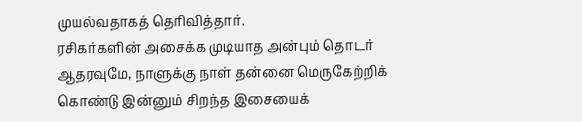முயல்வதாகத் தெரிவித்தார்.
ரசிகர்களின் அசைக்க முடியாத அன்பும் தொடர் ஆதரவுமே, நாளுக்கு நாள் தன்னை மெருகேற்றிக் கொண்டு இன்னும் சிறந்த இசையைக்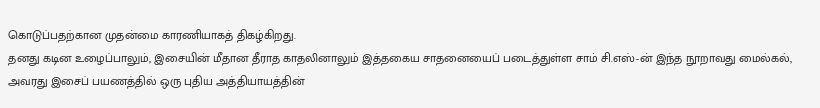கொடுப்பதற்கான முதன்மை காரணியாகத் திகழ்கிறது.
தனது கடின உழைப்பாலும், இசையின் மீதான தீராத காதலினாலும் இத்தகைய சாதனையைப் படைத்துள்ள சாம் சி.எஸ்-ன் இந்த நூறாவது மைல்கல், அவரது இசைப் பயணத்தில் ஒரு புதிய அத்தியாயத்தின்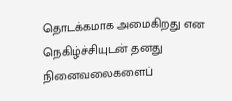தொடக்கமாக அமைகிறது என நெகிழ்ச்சியுடன் தனது நினைவலைகளைப்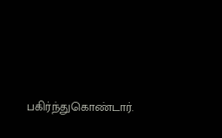பகிர்ந்துகொண்டார்.